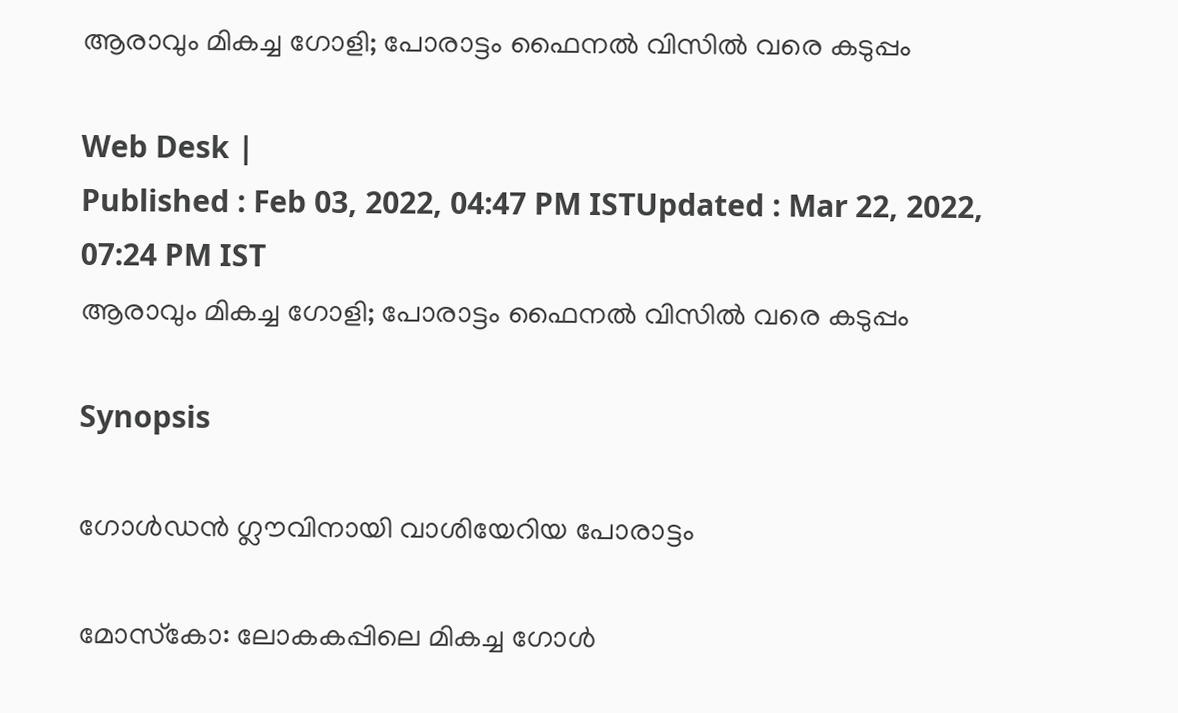ആരാവും മികച്ച ഗോളി; പോരാട്ടം ഫൈനല്‍ വിസില്‍ വരെ കടുപ്പം

Web Desk |
Published : Feb 03, 2022, 04:47 PM ISTUpdated : Mar 22, 2022, 07:24 PM IST
ആരാവും മികച്ച ഗോളി; പോരാട്ടം ഫൈനല്‍ വിസില്‍ വരെ കടുപ്പം

Synopsis

ഗോള്‍ഡന്‍ ഗ്ലൗവിനായി വാശിയേറിയ പോരാട്ടം

മോസ്‌കോ: ലോകകപ്പിലെ മികച്ച ഗോൾ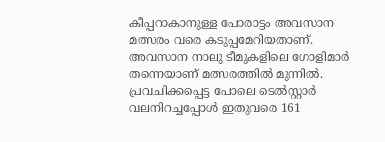കീപ്പറാകാനുള്ള പോരാട്ടം അവസാന മത്സരം വരെ കടുപ്പമേറിയതാണ്. അവസാന നാലു ടീമുകളിലെ ഗോളിമാർ തന്നെയാണ് മത്സരത്തിൽ മുന്നിൽ. പ്രവചിക്കപ്പെട്ട പോലെ ടെൽസ്റ്റാർ വലനിറച്ചപ്പോള്‍ ഇതുവരെ 161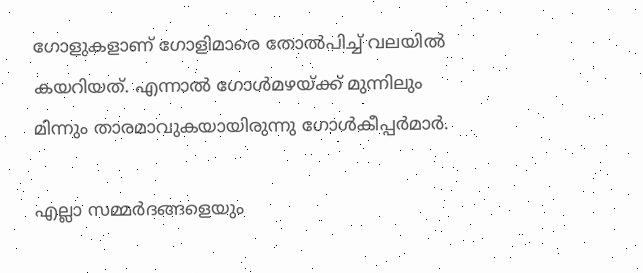ഗോളുകളാണ് ഗോളിമാരെ തോൽപിച്ച് വലയിൽ കയറിയത്. എന്നാല്‍ ഗോള്‍മഴയ്ക്ക് മുന്നിലും മിന്നും താരമാവുകയായിരുന്നു ഗോള്‍കീപ്പര്‍മാര്‍.

എല്ലാ സമ്മർദങ്ങളെയും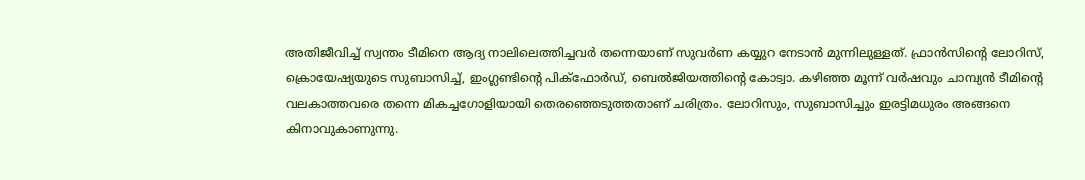അതിജീവിച്ച് സ്വന്തം ടീമിനെ ആദ്യ നാലിലെത്തിച്ചവർ തന്നെയാണ് സുവർണ കയ്യുറ നേടാൻ മുന്നിലുള്ളത്. ഫ്രാൻസിന്‍റെ ലോറിസ്, ക്രൊയേഷ്യയുടെ സുബാസിച്ച്, ഇംഗ്ലണ്ടിന്‍റെ പിക്ഫോർഡ്, ബെൽജിയത്തിന്‍റെ കോട്വാ. കഴിഞ്ഞ മൂന്ന് വർഷവും ചാമ്പ്യൻ ടീമിന്‍റെ വലകാത്തവരെ തന്നെ മികച്ചഗോളിയായി തെരഞ്ഞെടുത്തതാണ് ചരിത്രം. ലോറിസും, സുബാസിച്ചും ഇരട്ടിമധുരം അങ്ങനെ കിനാവുകാണുന്നു.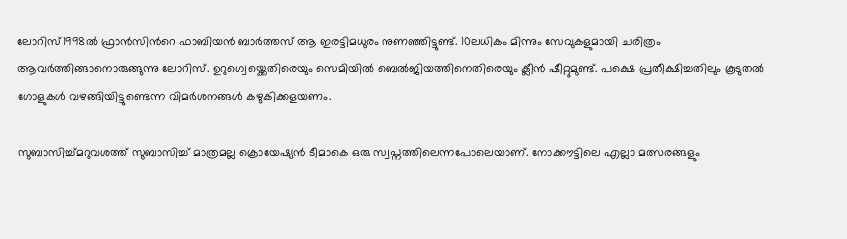ലോറിസ്1998ൽ ഫ്രാൻസിന്‍റെ ഫാബിയൻ ബാർത്തസ് ആ ഇരട്ടിമധുരം നുണഞ്ഞിട്ടുണ്ട്. 10ലധികം മിന്നും സേവുകളുമായി ചരിത്രം ആവർത്തിങ്ങാനൊരുങ്ങുന്നു ലോറിസ്. ഉറുഗ്വെയ്ക്കെതിരെയും സെമിയിൽ ബെൽജിയത്തിനെതിരെയും ക്ലീൻ ഷീറ്റുമുണ്ട്. പക്ഷെ പ്രതീക്ഷിച്ചതിലും കൂടുതൽ ഗോളുകൾ വഴങ്ങിയിട്ടുണ്ടെന്ന വിമർശനങ്ങൾ കഴുകിക്കളയണം.

സുബാസിച്ച്മറുവശത്ത് സുബാസിച്ച് മാത്രമല്ല ക്രൊയേഷ്യൻ ടീമാകെ ഒരു സ്വപ്നത്തിലെന്നപോലെയാണ്. നോക്കൗട്ടിലെ എല്ലാ മത്സരങ്ങളും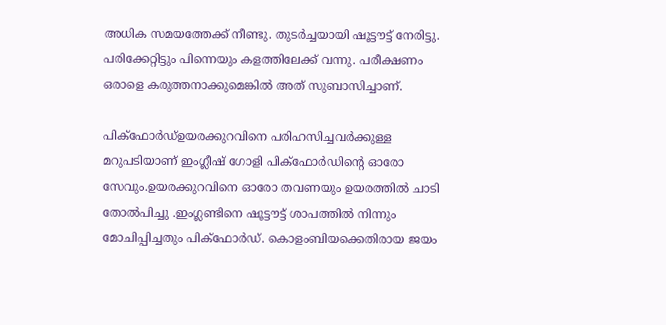അധിക സമയത്തേക്ക് നീണ്ടു. തുടർച്ചയായി ഷൂട്ടൗട്ട് നേരിട്ടു. പരിക്കേറ്റിട്ടും പിന്നെയും കളത്തിലേക്ക് വന്നു. പരീക്ഷണം ഒരാളെ കരുത്തനാക്കുമെങ്കിൽ അത് സുബാസിച്ചാണ്.

പിക്ഫോർഡ്ഉയരക്കുറവിനെ പരിഹസിച്ചവർക്കുള്ള മറുപടിയാണ് ഇംഗ്ലീഷ് ഗോളി പിക്ഫോർഡിന്‍റെ ഓരോ സേവും.ഉയരക്കുറവിനെ ഓരോ തവണയും ഉയരത്തിൽ ചാടി തോൽപിച്ചു .ഇംഗ്ലണ്ടിനെ ഷൂട്ടൗട്ട് ശാപത്തിൽ നിന്നും മോചിപ്പിച്ചതും പിക്ഫോർഡ്. കൊളംബിയക്കെതിരായ ജയം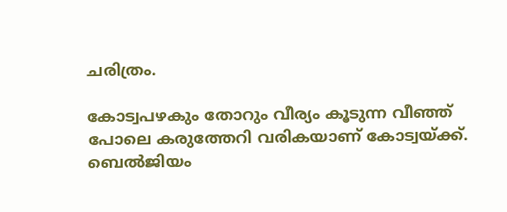ചരിത്രം.

കോട്വപഴകും തോറും വീര്യം കൂടുന്ന വീഞ്ഞ് പോലെ കരുത്തേറി വരികയാണ് കോട്വയ്ക്ക്. ബെൽജിയം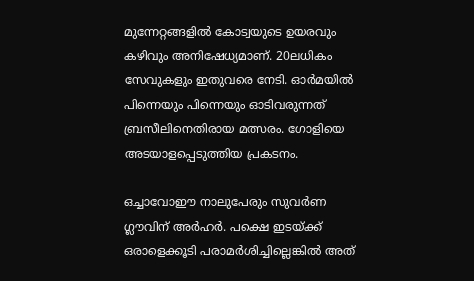മുന്നേറ്റങ്ങളിൽ കോട്വയുടെ ഉയരവും കഴിവും അനിഷേധ്യമാണ്. 20ലധികം സേവുകളും ഇതുവരെ നേടി. ഓർമയിൽ പിന്നെയും പിന്നെയും ഓടിവരുന്നത് ബ്രസീലിനെതിരായ മത്സരം. ഗോളിയെ അടയാളപ്പെടുത്തിയ പ്രകടനം.

ഒച്ചാവോ‍‍ഈ നാലുപേരും സുവർണ ഗ്ലൗവിന് അർഹർ. പക്ഷെ ഇടയ്ക്ക് ഒരാളെക്കൂടി പരാമർശിച്ചില്ലെങ്കിൽ അത്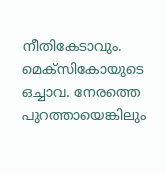നീതികേടാവും. മെക്സികോയുടെ ഒച്ചാവ. നേരത്തെ പുറത്തായെങ്കിലും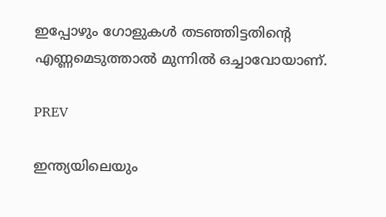ഇപ്പോഴും ഗോളുകൾ തടഞ്ഞിട്ടതിന്‍റെ എണ്ണമെടുത്താൽ മുന്നിൽ ഒച്ചാവോയാണ്.

PREV

ഇന്ത്യയിലെയും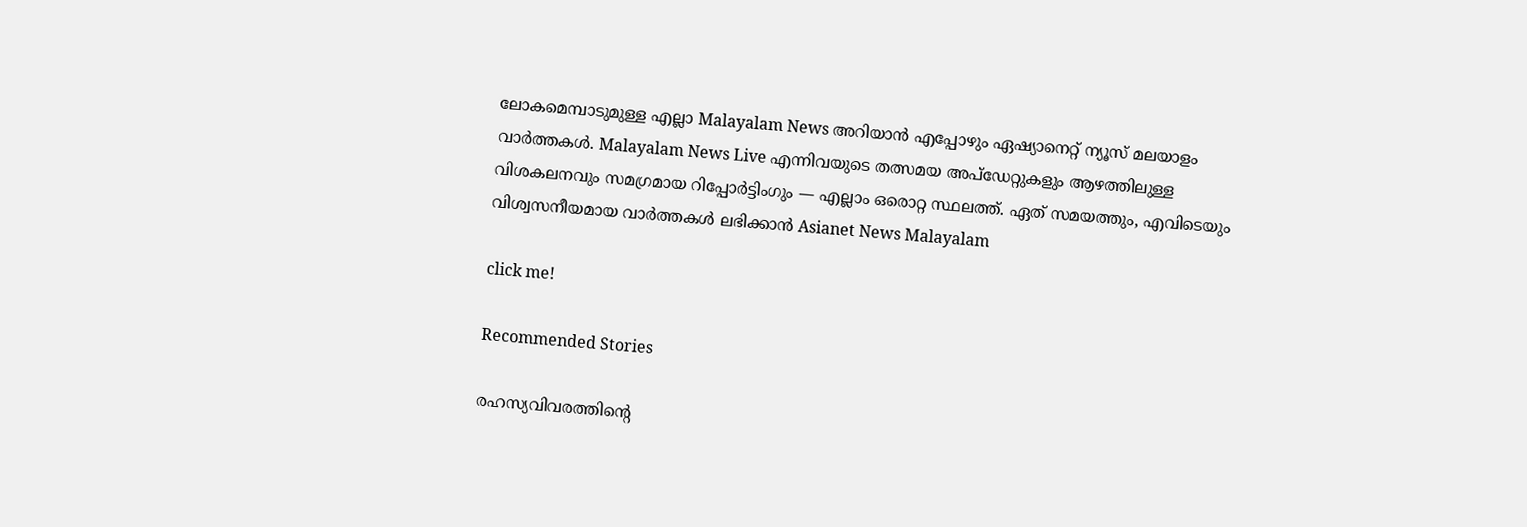ലോകമെമ്പാടുമുള്ള എല്ലാ Malayalam News അറിയാൻ എപ്പോഴും ഏഷ്യാനെറ്റ് ന്യൂസ് മലയാളം വാർത്തകൾ. Malayalam News Live എന്നിവയുടെ തത്സമയ അപ്‌ഡേറ്റുകളും ആഴത്തിലുള്ള വിശകലനവും സമഗ്രമായ റിപ്പോർട്ടിംഗും — എല്ലാം ഒരൊറ്റ സ്ഥലത്ത്. ഏത് സമയത്തും, എവിടെയും വിശ്വസനീയമായ വാർത്തകൾ ലഭിക്കാൻ Asianet News Malayalam

click me!

Recommended Stories

രഹസ്യവിവരത്തിന്‍റെ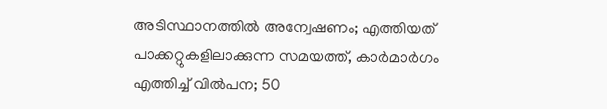അടിസ്ഥാനത്തിൽ അന്വേഷണം; എത്തിയത് പാക്കറ്റുകളിലാക്കുന്ന സമയത്ത്, കാർമാർഗം എത്തിച്ച് വിൽപന; 50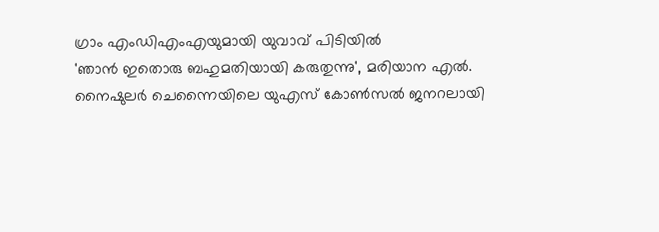ഗ്രാം എംഡിഎംഎയുമായി യുവാവ് പിടിയിൽ
'ഞാൻ ഇതൊരു ബഹുമതിയായി കരുതുന്നു', മരിയാന എൽ. നൈഷുലർ ചെന്നൈയിലെ യുഎസ് കോൺസൽ ജനറലായി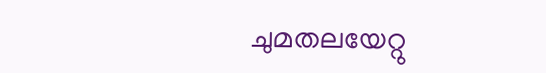ചുമതലയേറ്റു